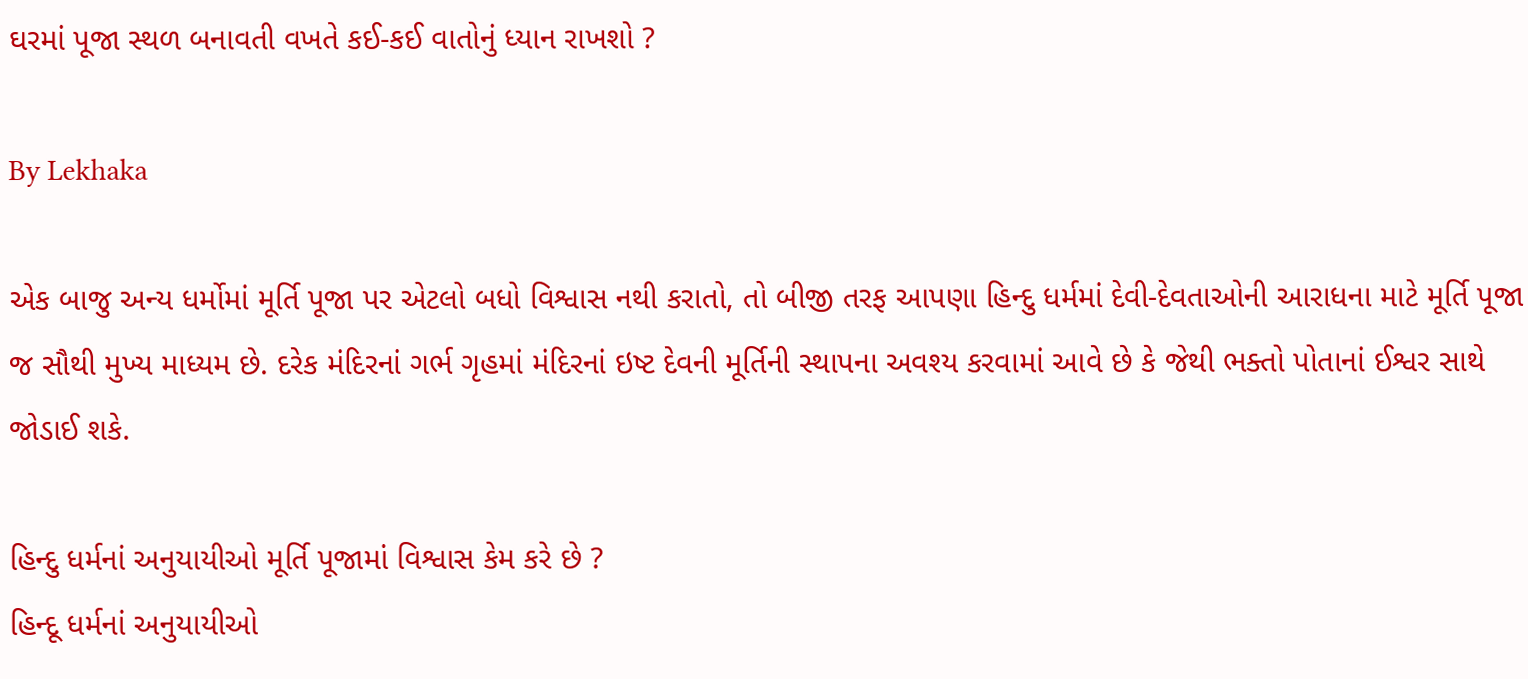ઘરમાં પૂજા સ્થળ બનાવતી વખતે કઈ-કઈ વાતોનું ધ્યાન રાખશો ?

By Lekhaka

એક બાજુ અન્ય ધર્મોમાં મૂર્તિ પૂજા પર એટલો બધો વિશ્વાસ નથી કરાતો, તો બીજી તરફ આપણા હિન્દુ ધર્મમાં દેવી-દેવતાઓની આરાધના માટે મૂર્તિ પૂજા જ સૌથી મુખ્ય માધ્યમ છે. દરેક મંદિરનાં ગર્ભ ગૃહમાં મંદિરનાં ઇષ્ટ દેવની મૂર્તિની સ્થાપના અવશ્ય કરવામાં આવે છે કે જેથી ભક્તો પોતાનાં ઈશ્વર સાથે જોડાઈ શકે.

હિન્દુ ધર્મનાં અનુયાયીઓ મૂર્તિ પૂજામાં વિશ્વાસ કેમ કરે છે ?
હિન્દૂ ધર્મનાં અનુયાયીઓ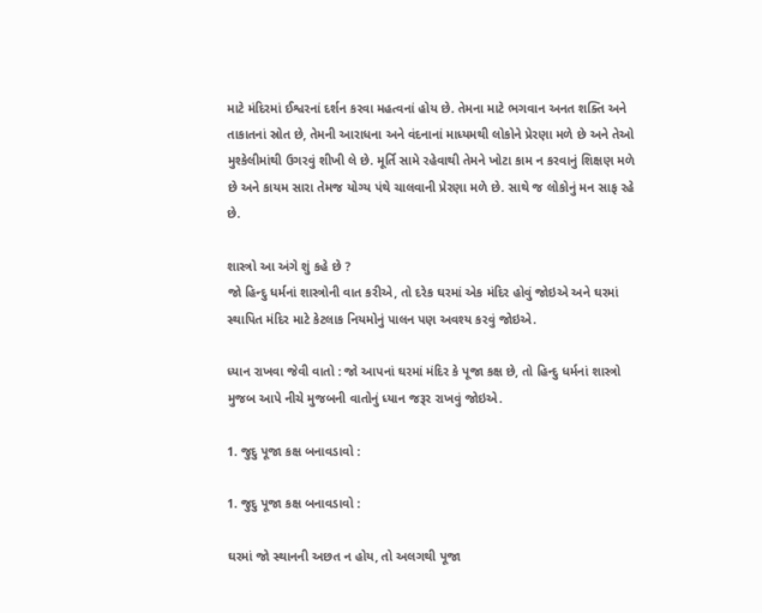માટે મંદિરમાં ઈશ્વરનાં દર્શન કરવા મહત્વનાં હોય છે. તેમના માટે ભગવાન અનત શક્તિ અને તાકાતનાં સ્રોત છે, તેમની આરાધના અને વંદનાનાં માધ્યમથી લોકોને પ્રેરણા મળે છે અને તેઓ મુશ્કેલીમાંથી ઉગરવું શીખી લે છે. મૂર્તિ સામે રહેવાથી તેમને ખોટા કામ ન કરવાનું શિક્ષણ મળે છે અને કાયમ સારા તેમજ યોગ્ય પંથે ચાલવાની પ્રેરણા મળે છે. સાથે જ લોકોનું મન સાફ રહે છે.

શાસ્ત્રો આ અંગે શું કહે છે ?
જો હિન્દુ ધર્મનાં શાસ્ત્રોની વાત કરીએ, તો દરેક ઘરમાં એક મંદિર હોવું જોઇએ અને ઘરમાં સ્થાપિત મંદિર માટે કેટલાક નિયમોનું પાલન પણ અવશ્ય કરવું જોઇએ.

ધ્યાન રાખવા જેવી વાતો : જો આપનાં ઘરમાં મંદિર કે પૂજા કક્ષ છે, તો હિન્દુ ધર્મનાં શાસ્ત્રો મુજબ આપે નીચે મુજબની વાતોનું ધ્યાન જરૂર રાખવું જોઇએ.

1. જુદુ પૂજા કક્ષ બનાવડાવો :

1. જુદુ પૂજા કક્ષ બનાવડાવો :

ઘરમાં જો સ્થાનની અછત ન હોય, તો અલગથી પૂજા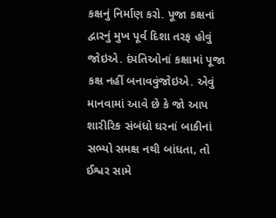કક્ષનું નિર્માણ કરો. પૂજા કક્ષનાં દ્વારનું મુખ પૂર્વ દિશા તરફ હોવું જોઇએ. દંપતિઓનાં કક્ષામાં પૂજા કક્ષ નહીં બનાવવુંજોઇએ. એવું માનવામાં આવે છે કે જો આપ શારીરિક સંબંધો ઘરનાં બાકીનાં સભ્યો સમક્ષ નથી બાંધતા, તો ઈશ્વર સામે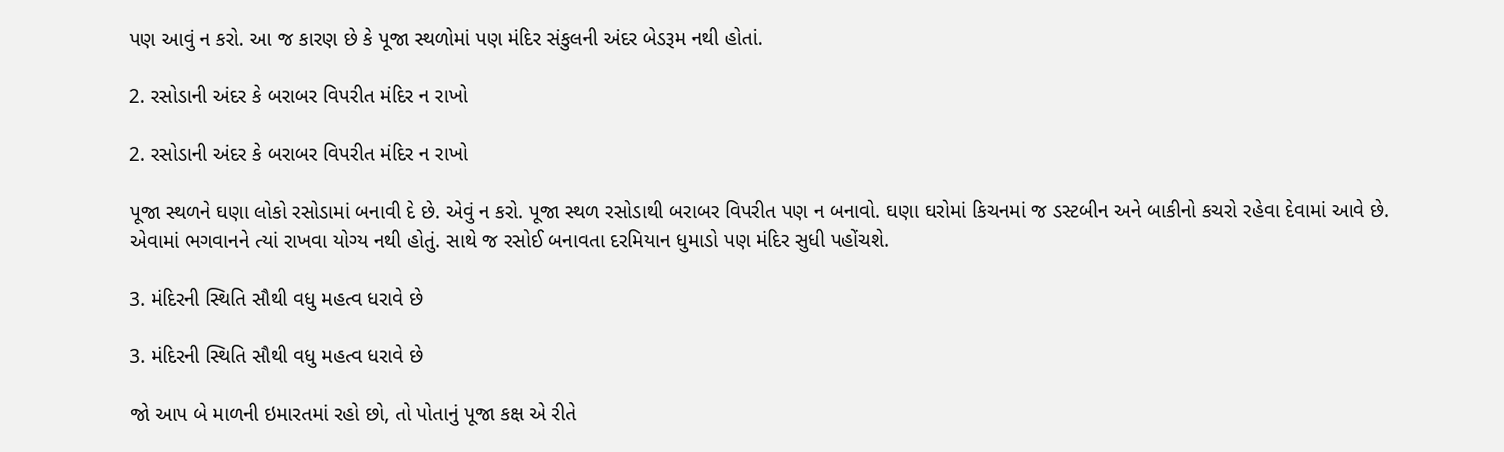પણ આવું ન કરો. આ જ કારણ છે કે પૂજા સ્થળોમાં પણ મંદિર સંકુલની અંદર બેડરૂમ નથી હોતાં.

2. રસોડાની અંદર કે બરાબર વિપરીત મંદિર ન રાખો

2. રસોડાની અંદર કે બરાબર વિપરીત મંદિર ન રાખો

પૂજા સ્થળને ઘણા લોકો રસોડામાં બનાવી દે છે. એવું ન કરો. પૂજા સ્થળ રસોડાથી બરાબર વિપરીત પણ ન બનાવો. ઘણા ઘરોમાં કિચનમાં જ ડસ્ટબીન અને બાકીનો કચરો રહેવા દેવામાં આવે છે. એવામાં ભગવાનને ત્યાં રાખવા યોગ્ય નથી હોતું. સાથે જ રસોઈ બનાવતા દરમિયાન ધુમાડો પણ મંદિર સુધી પહોંચશે.

3. મંદિરની સ્થિતિ સૌથી વધુ મહત્વ ધરાવે છે

3. મંદિરની સ્થિતિ સૌથી વધુ મહત્વ ધરાવે છે

જો આપ બે માળની ઇમારતમાં રહો છો, તો પોતાનું પૂજા કક્ષ એ રીતે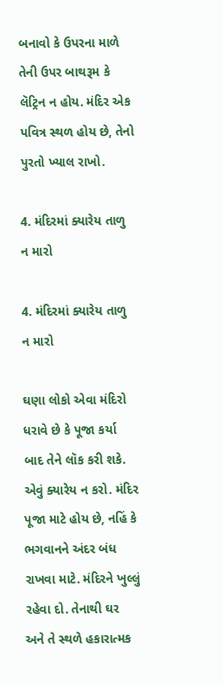બનાવો કે ઉપરના માળે તેની ઉપર બાથરૂમ કે લૅટ્રિન ન હોય. મંદિર એક પવિત્ર સ્થળ હોય છે, તેનો પુરતો ખ્યાલ રાખો.

4. મંદિરમાં ક્યારેય તાળુ ન મારો

4. મંદિરમાં ક્યારેય તાળુ ન મારો

ઘણા લોકો એવા મંદિરો ધરાવે છે કે પૂજા કર્યા બાદ તેને લૉક કરી શકે. એવું ક્યારેય ન કરો. મંદિર પૂજા માટે હોય છે, નહિં કે ભગવાનને અંદર બંધ રાખવા માટે. મંદિરને ખુલ્લું રહેવા દો. તેનાથી ઘર અને તે સ્થળે હકારાત્મક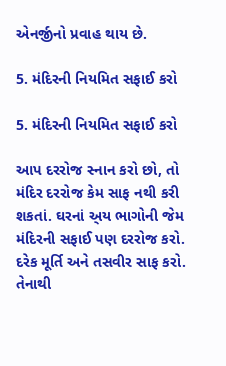એનર્જીનો પ્રવાહ થાય છે.

5. મંદિરની નિયમિત સફાઈ કરો

5. મંદિરની નિયમિત સફાઈ કરો

આપ દરરોજ સ્નાન કરો છો, તો મંદિર દરરોજ કેમ સાફ નથી કરી શકતાં. ઘરનાં અ્ય ભાગોની જેમ મંદિરની સફાઈ પણ દરરોજ કરો. દરેક મૂર્તિ અને તસવીર સાફ કરો. તેનાથી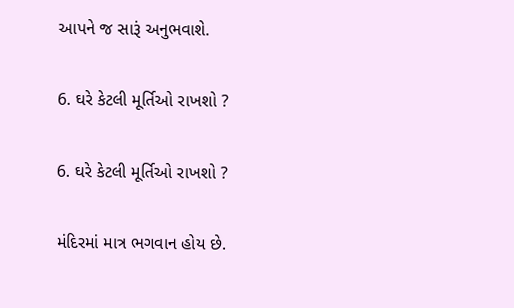આપને જ સારૂં અનુભવાશે.

6. ઘરે કેટલી મૂર્તિઓ રાખશો ?

6. ઘરે કેટલી મૂર્તિઓ રાખશો ?

મંદિરમાં માત્ર ભગવાન હોય છે.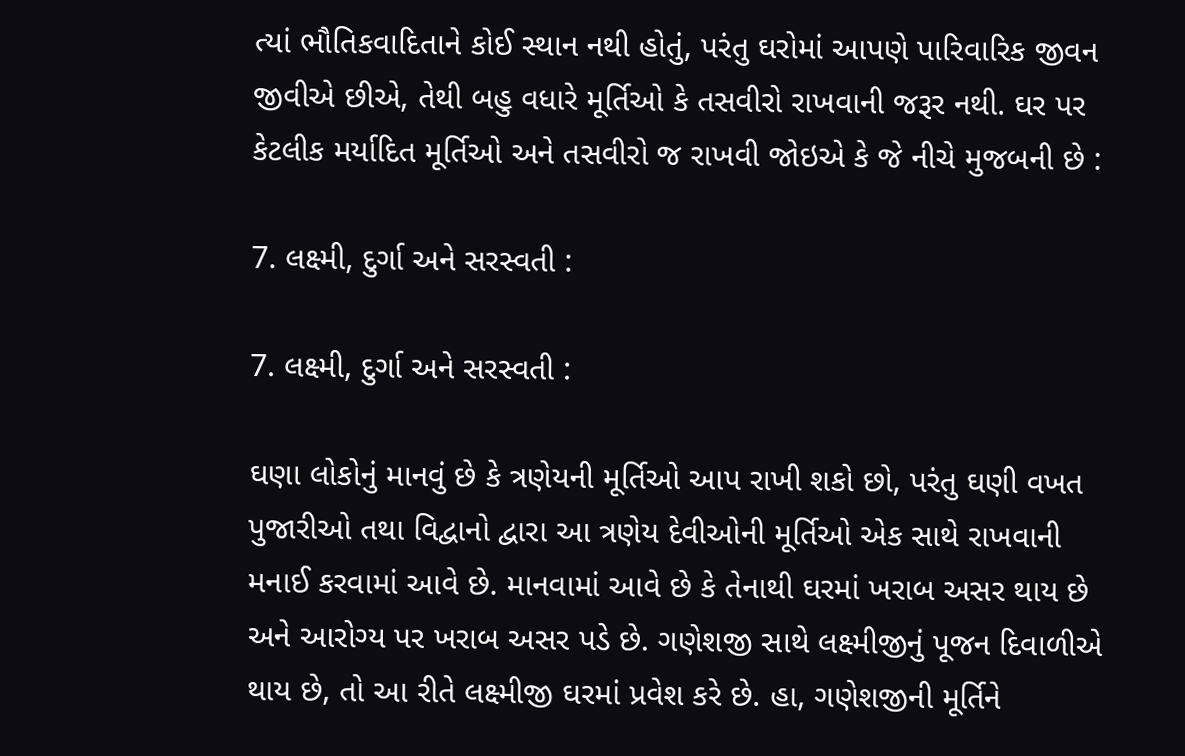ત્યાં ભૌતિકવાદિતાને કોઈ સ્થાન નથી હોતું, પરંતુ ઘરોમાં આપણે પારિવારિક જીવન જીવીએ છીએ, તેથી બહુ વધારે મૂર્તિઓ કે તસવીરો રાખવાની જરૂર નથી. ઘર પર કેટલીક મર્યાદિત મૂર્તિઓ અને તસવીરો જ રાખવી જોઇએ કે જે નીચે મુજબની છે :

7. લક્ષ્મી, દુર્ગા અને સરસ્વતી :

7. લક્ષ્મી, દુર્ગા અને સરસ્વતી :

ઘણા લોકોનું માનવું છે કે ત્રણેયની મૂર્તિઓ આપ રાખી શકો છો, પરંતુ ઘણી વખત પુજારીઓ તથા વિદ્વાનો દ્વારા આ ત્રણેય દેવીઓની મૂર્તિઓ એક સાથે રાખવાની મનાઈ કરવામાં આવે છે. માનવામાં આવે છે કે તેનાથી ઘરમાં ખરાબ અસર થાય છે અને આરોગ્ય પર ખરાબ અસર પડે છે. ગણેશજી સાથે લક્ષ્મીજીનું પૂજન દિવાળીએ થાય છે, તો આ રીતે લક્ષ્મીજી ઘરમાં પ્રવેશ કરે છે. હા, ગણેશજીની મૂર્તિને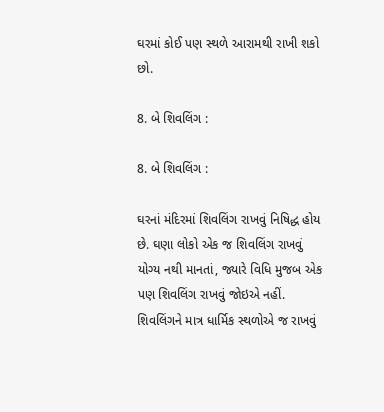ઘરમાં કોઈ પણ સ્થળે આરામથી રાખી શકો છો.

8. બે શિવલિંગ :

8. બે શિવલિંગ :

ઘરનાં મંદિરમાં શિવલિંગ રાખવું નિષિદ્ધ હોય છે. ઘણા લોકો એક જ શિવલિંગ રાખવું યોગ્ય નથી માનતાં, જ્યારે વિધિ મુજબ એક પણ શિવલિંગ રાખવું જોઇએ નહીં. શિવલિંગને માત્ર ધાર્મિક સ્થળોએ જ રાખવું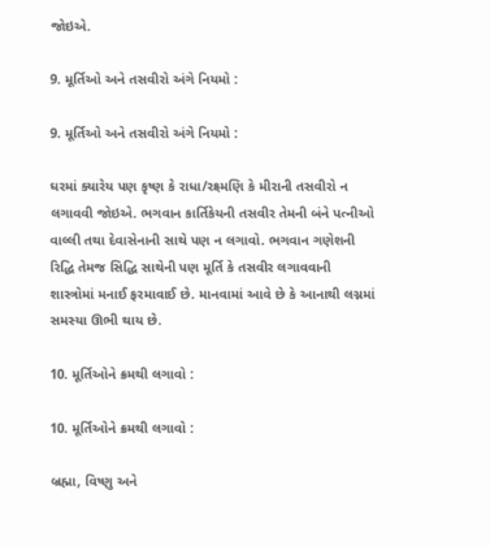જોઇએ.

9. મૂર્તિઓ અને તસવીરો અંગે નિયમો :

9. મૂર્તિઓ અને તસવીરો અંગે નિયમો :

ઘરમાં ક્યારેય પણ કૃષ્ણ કે રાધા/રક્ષ્મણિ કે મીરાની તસવીરો ન લગાવવી જોઇએ. ભગવાન કાર્તિકેયની તસવીર તેમની બંને પત્નીઓ વાલ્લી તથા દેવાસેનાની સાથે પણ ન લગાવો. ભગવાન ગણેશની રિદ્ધિ તેમજ સિદ્ધિ સાથેની પણ મૂર્તિ કે તસવીર લગાવવાની શાસ્ત્રોમાં મનાઈ ફરમાવાઈ છે. માનવામાં આવે છે કે આનાથી લગ્નમાં સમસ્યા ઊભી થાય છે.

10. મૂર્તિઓને ક્રમથી લગાવો :

10. મૂર્તિઓને ક્રમથી લગાવો :

બ્રહ્મા, વિષ્ણુ અને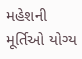મહેશની મૂર્તિઓ યોગ્ય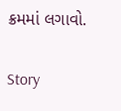ક્રમમાં લગાવો.

Story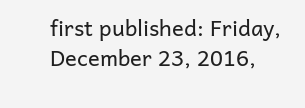first published: Friday, December 23, 2016,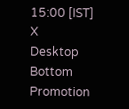15:00 [IST]
X
Desktop Bottom Promotion